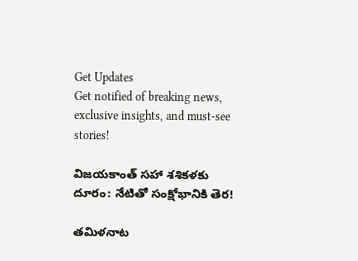Get Updates
Get notified of breaking news, exclusive insights, and must-see stories!

విజయకాంత్ సహా శశికళకు దూరం: నేటితో సంక్షోభానికి తెర!

తమిళనాట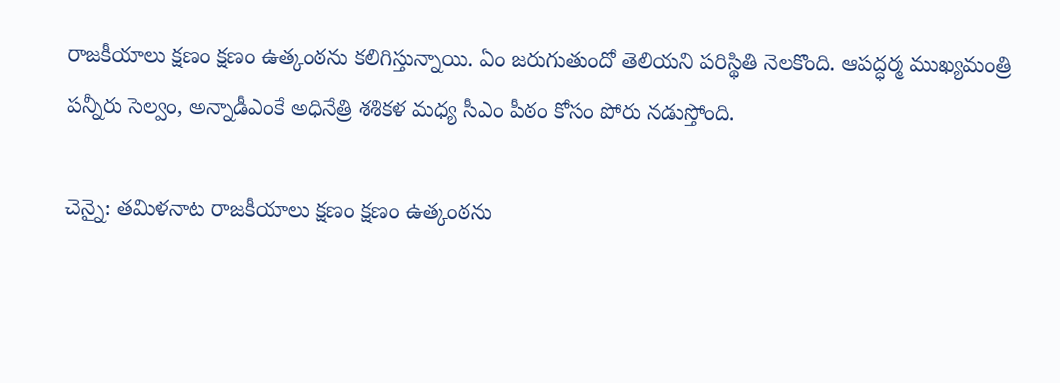రాజకీయాలు క్షణం క్షణం ఉత్కంఠను కలిగిస్తున్నాయి. ఏం జరుగుతుందో తెలియని పరిస్థితి నెలకొంది. ఆపద్ధర్మ ముఖ్యమంత్రి పన్నీరు సెల్వం, అన్నాడీఎంకే అధినేత్రి శశికళ మధ్య సీఎం పీఠం కోసం పోరు నడుస్తోంది.

చెన్నై: తమిళనాట రాజకీయాలు క్షణం క్షణం ఉత్కంఠను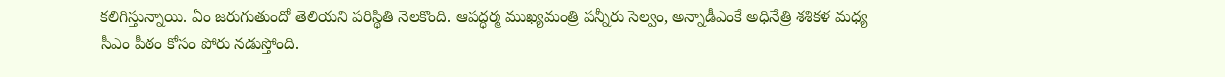కలిగిస్తున్నాయి. ఏం జరుగుతుందో తెలియని పరిస్థితి నెలకొంది. ఆపద్ధర్మ ముఖ్యమంత్రి పన్నీరు సెల్వం, అన్నాడీఎంకే అధినేత్రి శశికళ మధ్య సీఎం పీఠం కోసం పోరు నడుస్తోంది.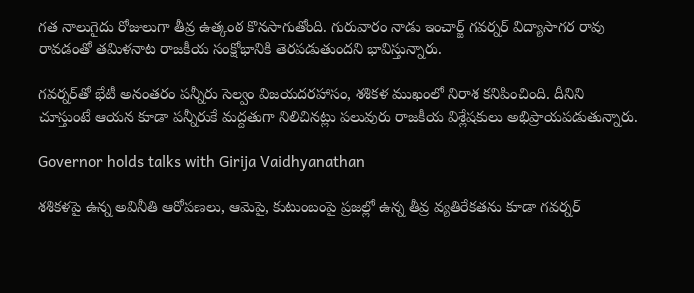గత నాలుగైదు రోజులుగా తీవ్ర ఉత్కంఠ కొనసాగుతోంది. గురువారం నాడు ఇంచార్జ్ గవర్నర్ విద్యాసాగర రావు రావడంతో తమిళనాట రాజకీయ సంక్షోభానికి తెరపడుతుందని భావిస్తున్నారు.

గవర్నర్‌తో భేటీ అనంతరం పన్నీరు సెల్వం విజయదరహాసం, శశికళ ముఖంలో నిరాశ కనిపించింది. దీనిని చూస్తుంటే ఆయన కూడా పన్నీరుకే మద్దతుగా నిలిచినట్లు పలువురు రాజకీయ విశ్లేషకులు అభిప్రాయపడుతున్నారు.

Governor holds talks with Girija Vaidhyanathan

శశికళపై ఉన్న అవినీతి ఆరోపణలు, ఆమెపై, కుటుంబంపై ప్రజల్లో ఉన్న తీవ్ర వ్యతిరేకతను కూడా గవర్నర్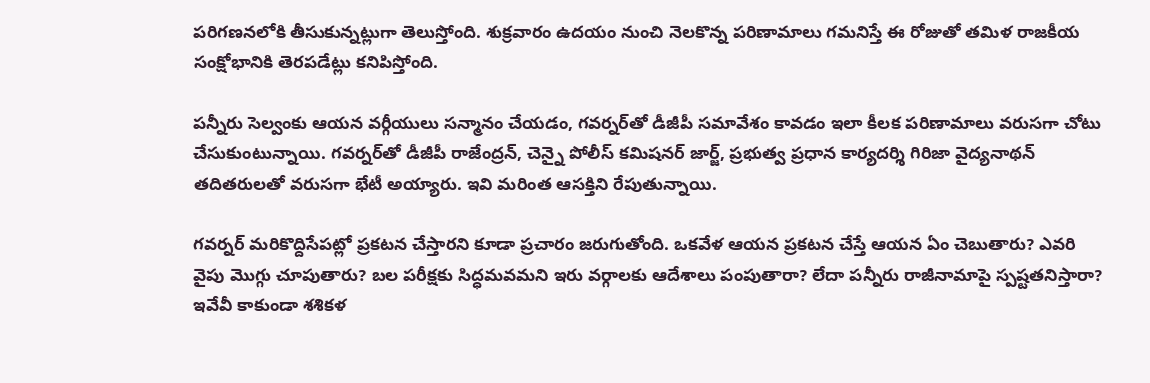పరిగణనలోకి తీసుకున్నట్లుగా తెలుస్తోంది. శుక్రవారం ఉదయం నుంచి నెలకొన్న పరిణామాలు గమనిస్తే ఈ రోజుతో తమిళ రాజకీయ సంక్షోభానికి తెరపడేట్లు కనిపిస్తోంది.

పన్నీరు సెల్వంకు ఆయన వర్గీయులు సన్మానం చేయడం, గవర్నర్‌తో డీజీపీ సమావేశం కావడం ఇలా కీలక పరిణామాలు వరుసగా చోటు చేసుకుంటున్నాయి. గవర్నర్‌తో డీజీపీ రాజేంద్రన్, చెన్నై పోలీస్ కమిషనర్ జార్జ్, ప్రభుత్వ ప్రధాన కార్యదర్శి గిరిజా వైద్యనాథన్ తదితరులతో వరుసగా భేటీ అయ్యారు. ఇవి మరింత ఆసక్తిని రేపుతున్నాయి.

గవర్నర్ మరికొద్దిసేపట్లో ప్రకటన చేస్తారని కూడా ప్రచారం జరుగుతోంది. ఒకవేళ ఆయన ప్రకటన చేస్తే ఆయన ఏం చెబుతారు? ఎవరి వైపు మొగ్గు చూపుతారు? బల పరీక్షకు సిద్ధమవమని ఇరు వర్గాలకు ఆదేశాలు పంపుతారా? లేదా పన్నీరు రాజీనామాపై స్పష్టతనిస్తారా? ఇవేవీ కాకుండా శశికళ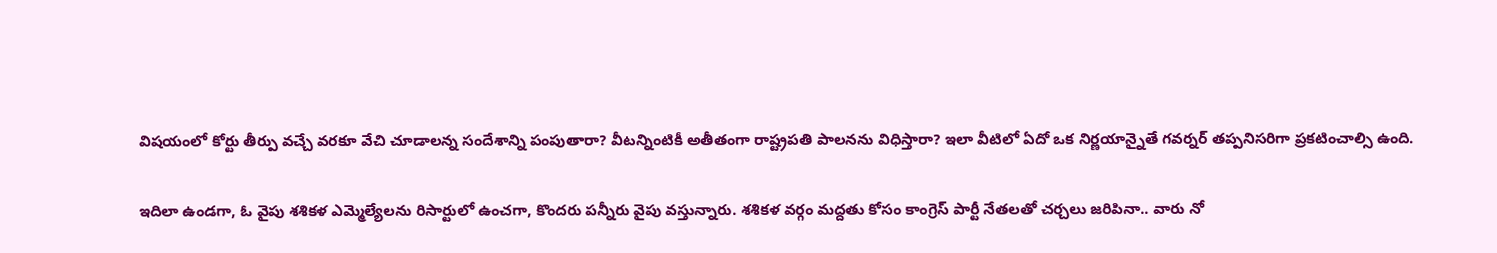విషయంలో కోర్టు తీర్పు వచ్చే వరకూ వేచి చూడాలన్న సందేశాన్ని పంపుతారా? వీటన్నింటికీ అతీతంగా రాష్ట్రపతి పాలనను విధిస్తారా? ఇలా వీటిలో ఏదో ఒక నిర్ణయాన్నైతే గవర్నర్ తప్పనిసరిగా ప్రకటించాల్సి ఉంది.

ఇదిలా ఉండగా, ఓ వైపు శశికళ ఎమ్మెల్యేలను రిసార్టులో ఉంచగా, కొందరు పన్నీరు వైపు వస్తున్నారు. శశికళ వర్గం మద్దతు కోసం కాంగ్రెస్ పార్టీ నేతలతో చర్చలు జరిపినా.. వారు నో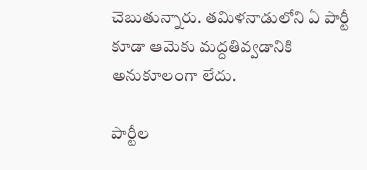చెబుతున్నారు. తమిళనాడులోని ఏ పార్టీ కూడా ఆమెకు మద్దతివ్వడానికి అనుకూలంగా లేదు.

పార్టీల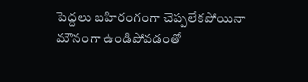పెద్దలు బహిరంగంగా చెప్పలేకపోయినా మౌనంగా ఉండిపోవడంతో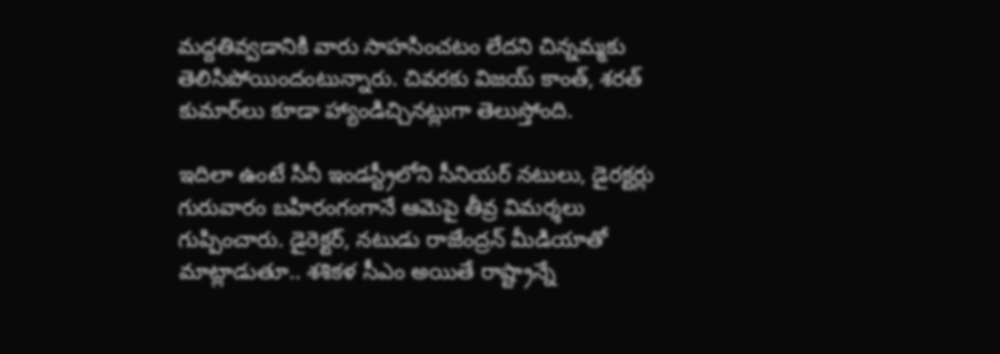మద్దతివ్వడానికి వారు సాహసించటం లేదని చిన్నమ్మకు తెలిసిపోయిందంటున్నారు. చివరకు విజయ్ కాంత్, శరత్ కుమార్‌‌లు కూడా హ్యాండిచ్చినట్లుగా తెలుస్తోంది.

ఇదిలా ఉంటే సినీ ఇండస్ట్రీలోని సీనియర్ నటులు, డైరక్టర్లు గురువారం బహిరంగంగానే ఆమెపై తీవ్ర విమర్శలు గుప్పించారు. డైరెక్టర్, నటుడు రాజేంద్రన్ మీడియాతో మాట్లాడుతూ.. శశికళ సీఎం అయితే రాష్ట్రాన్నే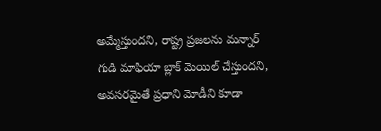అమ్మేస్తుందని, రాష్ట్ర ప్రజలను మన్నార్ గుడి మాఫియా బ్లాక్ మెయిల్ చేస్తుందని, అవసరమైతే ప్రధాని మోడీని కూడా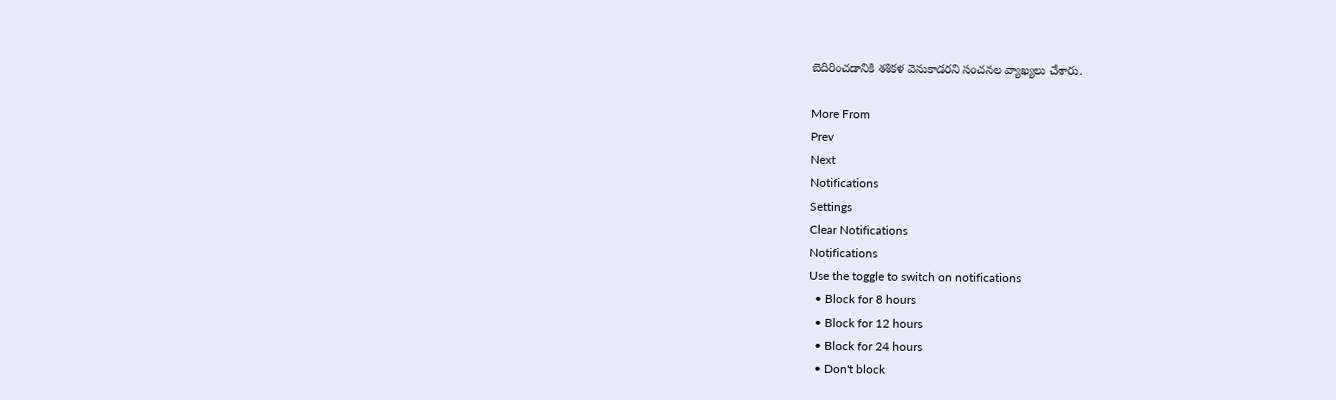బెదిరించడానికి శశికళ వెనుకాడరని సంచనల వ్యాఖ్యలు చేశారు.

More From
Prev
Next
Notifications
Settings
Clear Notifications
Notifications
Use the toggle to switch on notifications
  • Block for 8 hours
  • Block for 12 hours
  • Block for 24 hours
  • Don't block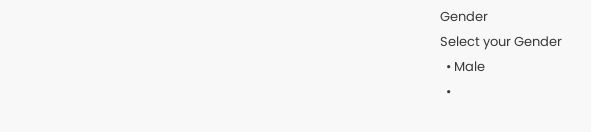Gender
Select your Gender
  • Male
  •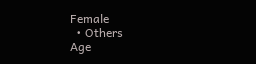Female
  • Others
Age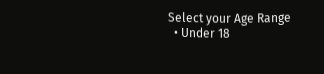Select your Age Range
  • Under 18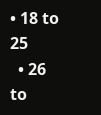• 18 to 25
  • 26 to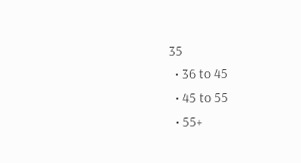35
  • 36 to 45
  • 45 to 55
  • 55+